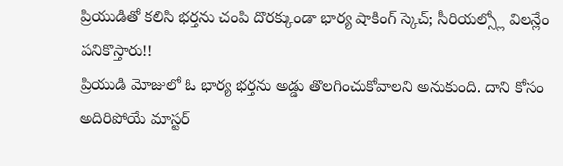ప్రియుడితో కలిసి భర్తను చంపి దొరక్కుండా భార్య షాకింగ్ స్కెచ్; సీరియల్స్లో విలన్లేం పనికొస్తారు!!
ప్రియుడి మోజులో ఓ భార్య భర్తను అడ్డు తొలగించుకోవాలని అనుకుంది. దాని కోసం అదిరిపోయే మాస్టర్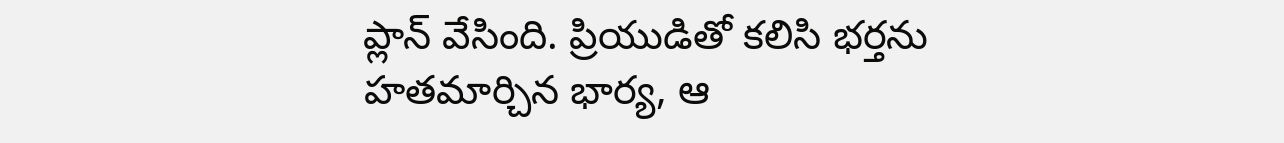ప్లాన్ వేసింది. ప్రియుడితో కలిసి భర్తను హతమార్చిన భార్య, ఆ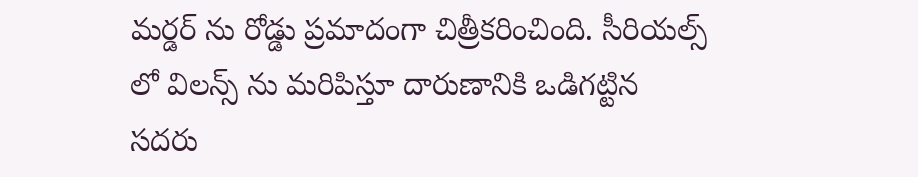మర్డర్ ను రోడ్డు ప్రమాదంగా చిత్రీకరించింది. సీరియల్స్ లో విలన్స్ ను మరిపిస్తూ దారుణానికి ఒడిగట్టిన సదరు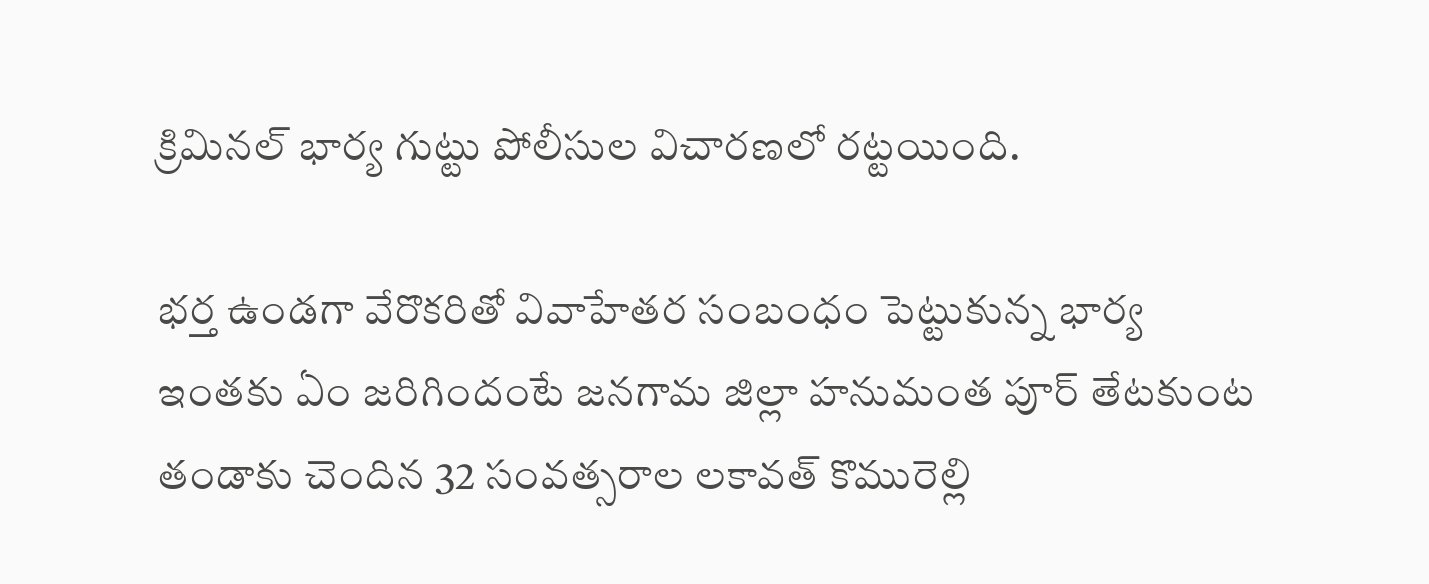క్రిమినల్ భార్య గుట్టు పోలీసుల విచారణలో రట్టయింది.

భర్త ఉండగా వేరొకరితో వివాహేతర సంబంధం పెట్టుకున్న భార్య
ఇంతకు ఏం జరిగిందంటే జనగామ జిల్లా హనుమంత పూర్ తేటకుంట తండాకు చెందిన 32 సంవత్సరాల లకావత్ కొమురెల్లి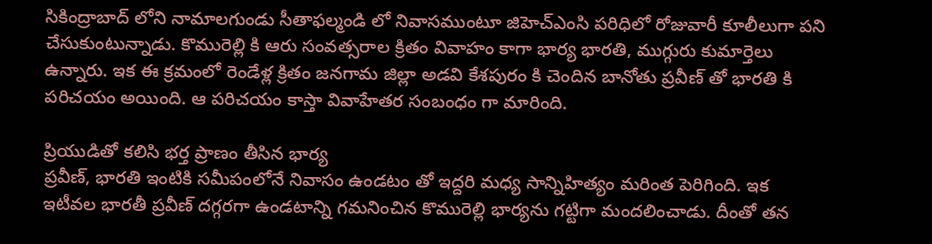సికింద్రాబాద్ లోని నామాలగుండు సీతాఫల్మండి లో నివాసముంటూ జిహెచ్ఎంసి పరిధిలో రోజువారీ కూలీలుగా పని చేసుకుంటున్నాడు. కొమురెల్లి కి ఆరు సంవత్సరాల క్రితం వివాహం కాగా భార్య భారతి, ముగ్గురు కుమార్తెలు ఉన్నారు. ఇక ఈ క్రమంలో రెండేళ్ల క్రితం జనగామ జిల్లా అడవి కేశపురం కి చెందిన బానోతు ప్రవీణ్ తో భారతి కి పరిచయం అయింది. ఆ పరిచయం కాస్తా వివాహేతర సంబంధం గా మారింది.

ప్రియుడితో కలిసి భర్త ప్రాణం తీసిన భార్య
ప్రవీణ్, భారతి ఇంటికి సమీపంలోనే నివాసం ఉండటం తో ఇద్దరి మధ్య సాన్నిహిత్యం మరింత పెరిగింది. ఇక ఇటీవల భారతీ ప్రవీణ్ దగ్గరగా ఉండటాన్ని గమనించిన కొమురెల్లి భార్యను గట్టిగా మందలించాడు. దీంతో తన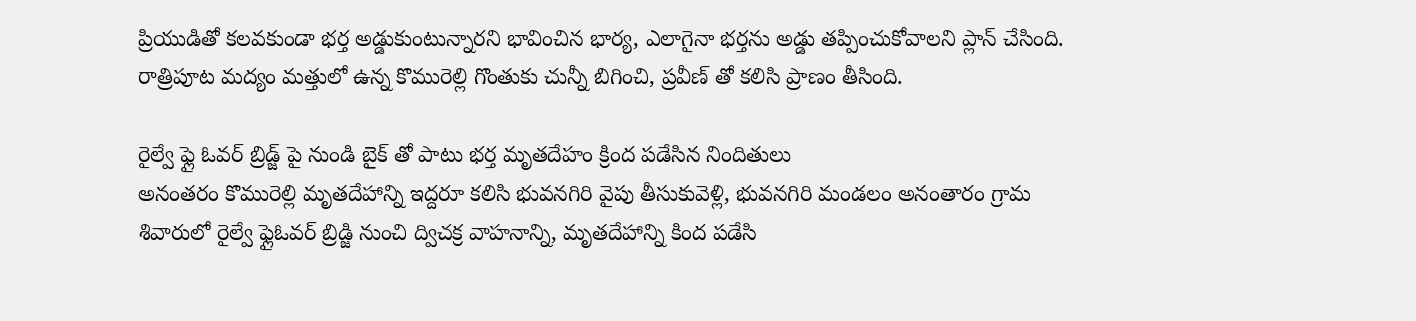ప్రియుడితో కలవకుండా భర్త అడ్డుకుంటున్నారని భావించిన భార్య, ఎలాగైనా భర్తను అడ్డు తప్పించుకోవాలని ప్లాన్ చేసింది. రాత్రిపూట మద్యం మత్తులో ఉన్న కొమురెల్లి గొంతుకు చున్నీ బిగించి, ప్రవీణ్ తో కలిసి ప్రాణం తీసింది.

రైల్వే ఫ్లై ఓవర్ బ్రిడ్జ్ పై నుండి బైక్ తో పాటు భర్త మృతదేహం క్రింద పడేసిన నిందితులు
అనంతరం కొమురెల్లి మృతదేహాన్ని ఇద్దరూ కలిసి భువనగిరి వైపు తీసుకువెళ్లి, భువనగిరి మండలం అనంతారం గ్రామ శివారులో రైల్వే ఫ్లైఓవర్ బ్రిడ్జి నుంచి ద్విచక్ర వాహనాన్ని, మృతదేహాన్ని కింద పడేసి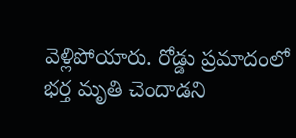వెళ్లిపోయారు. రోడ్డు ప్రమాదంలో భర్త మృతి చెందాడని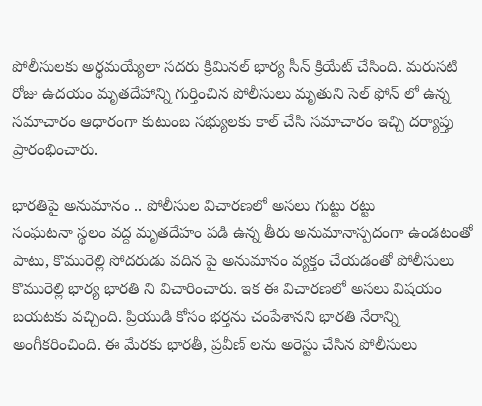పోలీసులకు అర్థమయ్యేలా సదరు క్రిమినల్ భార్య సీన్ క్రియేట్ చేసింది. మరుసటి రోజు ఉదయం మృతదేహాన్ని గుర్తించిన పోలీసులు మృతుని సెల్ ఫోన్ లో ఉన్న సమాచారం ఆధారంగా కుటుంబ సభ్యులకు కాల్ చేసి సమాచారం ఇచ్చి దర్యాప్తు ప్రారంభించారు.

భారతిపై అనుమానం .. పోలీసుల విచారణలో అసలు గుట్టు రట్టు
సంఘటనా స్థలం వద్ద మృతదేహం పడి ఉన్న తీరు అనుమానాస్పదంగా ఉండటంతో పాటు, కొమురెల్లి సోదరుడు వదిన పై అనుమానం వ్యక్తం చేయడంతో పోలీసులు కొమురెల్లి భార్య భారతి ని విచారించారు. ఇక ఈ విచారణలో అసలు విషయం బయటకు వచ్చింది. ప్రియుడి కోసం భర్తను చంపేశానని భారతి నేరాన్ని అంగీకరించింది. ఈ మేరకు భారతీ, ప్రవీణ్ లను అరెస్టు చేసిన పోలీసులు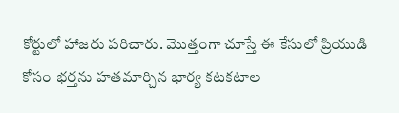కోర్టులో హాజరు పరిచారు. మొత్తంగా చూస్తే ఈ కేసులో ప్రియుడి కోసం భర్తను హతమార్చిన భార్య కటకటాల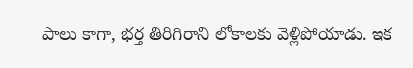పాలు కాగా, భర్త తిరిగిరాని లోకాలకు వెళ్లిపోయాడు. ఇక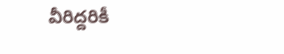వీరిద్దరికీ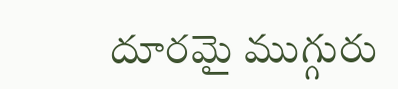దూరమై ముగ్గురు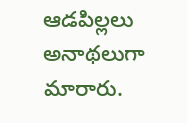ఆడపిల్లలు అనాథలుగా మారారు.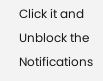Click it and Unblock the Notifications